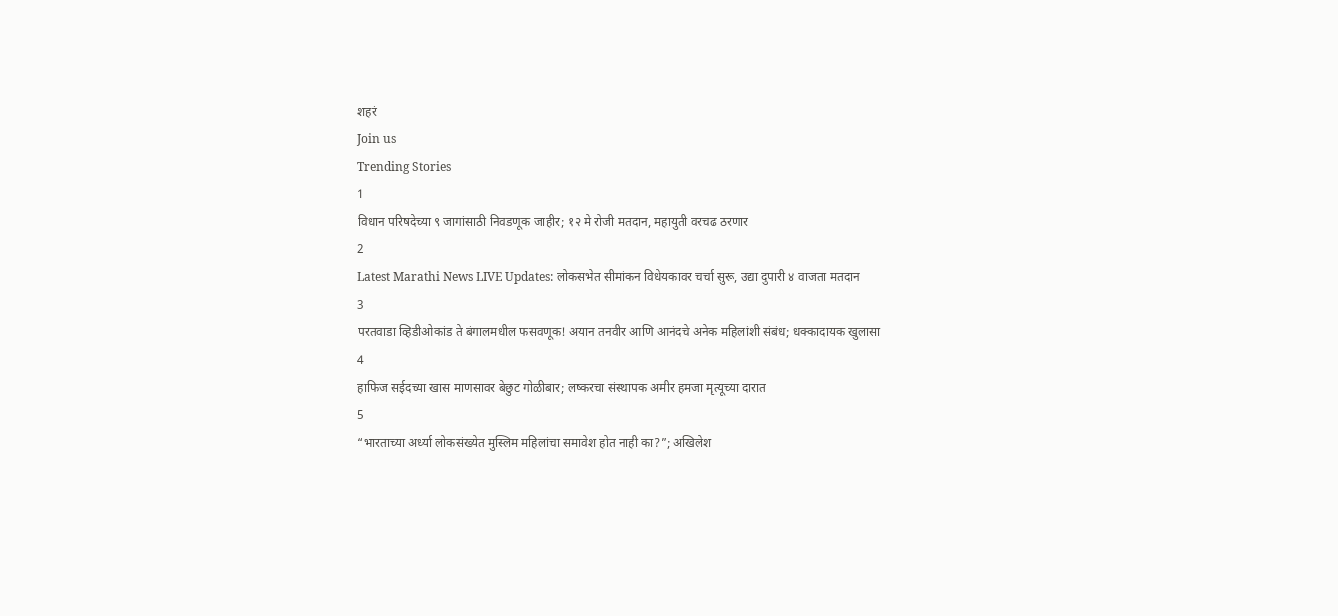शहरं
Join us
Trending Stories
1
विधान परिषदेच्या ९ जागांसाठी निवडणूक जाहीर; १२ मे रोजी मतदान, महायुती वरचढ ठरणार
2
Latest Marathi News LIVE Updates: लोकसभेत सीमांकन विधेयकावर चर्चा सुरू, उद्या दुपारी ४ वाजता मतदान
3
परतवाडा व्हिडीओकांड ते बंगालमधील फसवणूक! अयान तनवीर आणि आनंदचे अनेक महिलांशी संबंध; धक्कादायक खुलासा
4
हाफिज सईदच्या खास माणसावर बेछुट गोळीबार; लष्करचा संस्थापक अमीर हमजा मृत्यूच्या दारात
5
“भारताच्या अर्ध्या लोकसंख्येत मुस्लिम महिलांचा समावेश होत नाही का?”; अखिलेश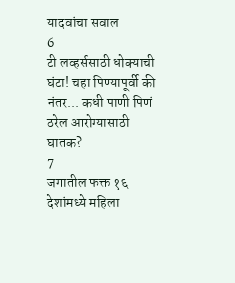यादवांचा सवाल
6
टी लव्हर्ससाठी धोक्याची घंटा! चहा पिण्यापूर्वी की नंतर... कधी पाणी पिणं ठरेल आरोग्यासाठी घातक?
7
जगातील फक्त १६ देशांमध्ये महिला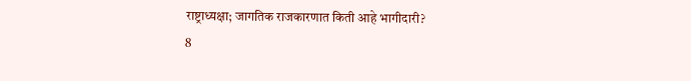राष्ट्राध्यक्षा; जागतिक राजकारणात किती आहे भागीदारी?
8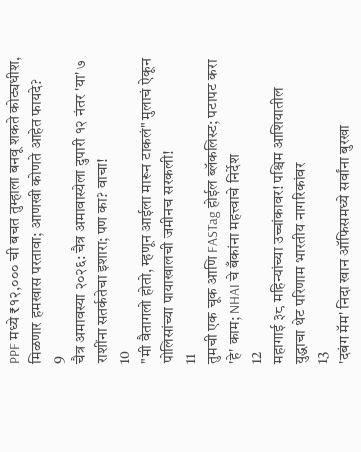PPF मध्ये ₹१२,००० ची बचत तुम्हाला बनवू शकते कोट्यधीश, मिळणार हमखास परतावा; आणखी कोणते आहेत फायदे?
9
चैत्र अमावस्या २०२६: चैत्र अमावास्येला दुपारी १२ नंतर 'या' ७ राशींना सतर्कतेचा इशारा; पण का? वाचा!
10
"मी वैतागलो होतो, म्हणून आईला मारून टाकलं" मुलाचं ऐकून पोलिसांच्या पायाखालची जमीनच सरकली!
11
तुमची एक चूक आणि FASTag होईल ब्लॅकलिस्ट; पटापट करा 'हे' काम; NHAI चे बँकांना महत्त्वाचे निर्देश
12
महागाई ३८ महिन्यांच्या उच्चांकावर! पश्चिम आशियातील युद्धाचा थेट परिणाम भारतीय नागरिकांवर
13
'दबंग मॅम' निदा खान ऑफिसमध्ये सर्वांना बुरखा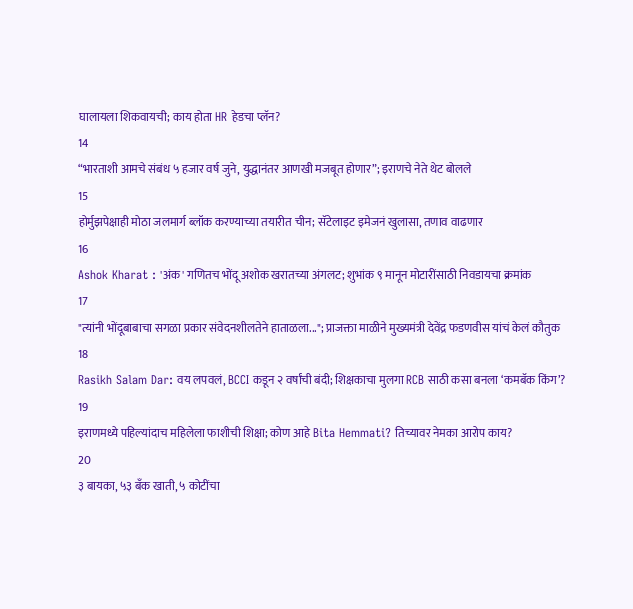घालायला शिकवायची; काय होता HR हेडचा प्लॅन?
14
“भारताशी आमचे संबंध ५ हजार वर्ष जुने, युद्धानंतर आणखी मजबूत होणार”; इराणचे नेते थेट बोलले
15
होर्मुझपेक्षाही मोठा जलमार्ग ब्लॉक करण्याच्या तयारीत चीन; सॅटेलाइट इमेजनं खुलासा, तणाव वाढणार
16
Ashok Kharat : 'अंक' गणितच भोंदू अशोक खरातच्या अंगलट; शुभांक ९ मानून मोटारींसाठी निवडायचा क्रमांक
17
"त्यांनी भोंदूबाबाचा सगळा प्रकार संवेदनशीलतेने हाताळला..."; प्राजक्ता माळीने मुख्यमंत्री देवेंद्र फडणवीस यांचं केलं कौतुक
18
Rasikh Salam Dar: वय लपवलं, BCCI कडून २ वर्षांची बंदी; शिक्षकाचा मुलगा RCB साठी कसा बनला ‘कमबॅक किंग’?
19
इराणमध्ये पहिल्यांदाच महिलेला फाशीची शिक्षा; कोण आहे Bita Hemmati? तिच्यावर नेमका आरोप काय?
20
३ बायका, ५३ बँक खाती, ५ कोटींचा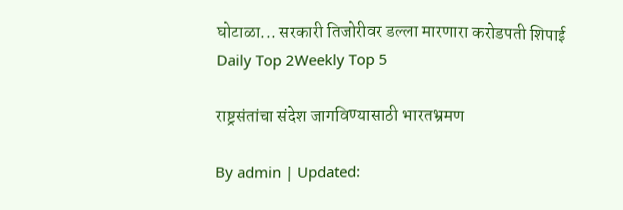घोटाळा... सरकारी तिजोरीवर डल्ला मारणारा करोडपती शिपाई
Daily Top 2Weekly Top 5

राष्ट्रसंतांचा संदेश जागविण्यासाठी भारतभ्रमण

By admin | Updated: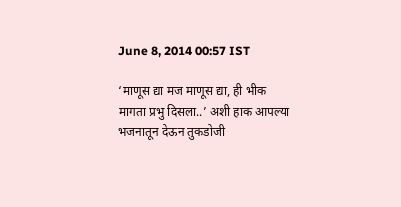June 8, 2014 00:57 IST

‘माणूस द्या मज माणूस द्या, ही भीक मागता प्रभु दिसला..’ अशी हाक आपल्या भजनातून देऊन तुकडोजी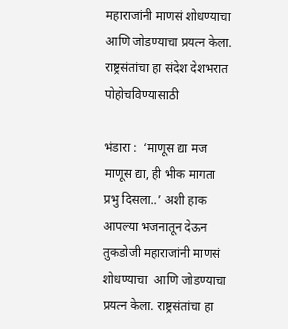महाराजांनी माणसं शोधण्याचा आणि जोडण्याचा प्रयत्न केला. राष्ट्रसंतांचा हा संदेश देशभरात पोहोचविण्यासाठी

भंडारा :  ‘माणूस द्या मज माणूस द्या, ही भीक मागता प्रभु दिसला..’ अशी हाक आपल्या भजनातून देऊन तुकडोजी महाराजांनी माणसं शोधण्याचा  आणि जोडण्याचा प्रयत्न केला. राष्ट्रसंतांचा हा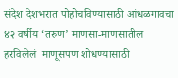संदेश देशभरात पोहोचविण्यासाठी आंधळगावचा ४२ वर्षीय ‘तरुण’ माणसा-माणसातील हरविलेलं  माणूसपण शोधण्यासाठी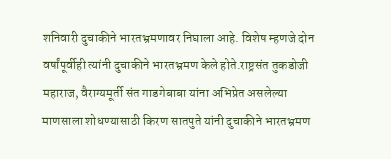शनिवारी दुचाकीने भारतभ्रमणावर निघाला आहे. विशेष म्हणजे दोन वर्षांपूर्वीही त्यांनी दुचाकीने भारतभ्रमण केले होते.राष्ट्रसंत तुकडोजी महाराज, वैराग्यमूर्ती संत गाडगेबाबा यांना अभिप्रेत असलेल्या माणसाला शोधण्यासाठी किरण सातपुते यांनी दुचाकीने भारतभ्रमण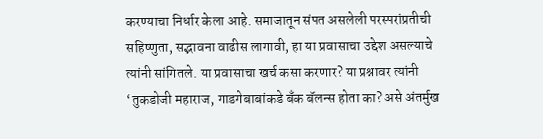करण्याचा निर्धार केला आहे. समाजातून संपत असलेली परस्परांप्रतीची सहिष्णुता, सद्भावना वाढीस लागावी, हा या प्रवासाचा उद्देश असल्याचे  त्यांनी सांगितले. या प्रवासाचा खर्च कसा करणार? या प्रश्नावर त्यांनी ‘तुकडोजी महाराज, गाडगेबाबांकडे बँक बॅलन्स होता का? असे अंतर्मुख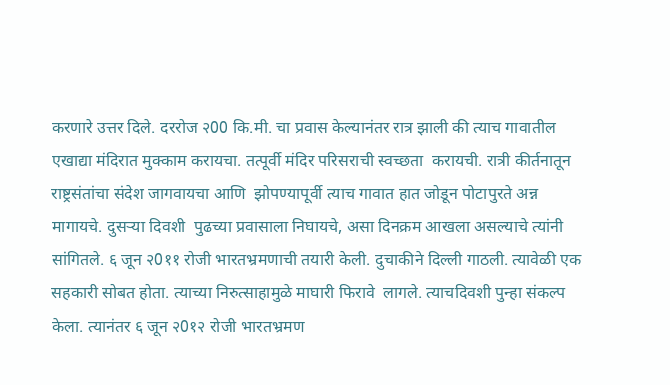करणारे उत्तर दिले. दररोज २00 कि.मी. चा प्रवास केल्यानंतर रात्र झाली की त्याच गावातील एखाद्या मंदिरात मुक्काम करायचा. तत्पूर्वी मंदिर परिसराची स्वच्छता  करायची. रात्री कीर्तनातून राष्ट्रसंतांचा संदेश जागवायचा आणि  झोपण्यापूर्वी त्याच गावात हात जोडून पोटापुरते अन्न  मागायचे. दुसर्‍या दिवशी  पुढच्या प्रवासाला निघायचे, असा दिनक्रम आखला असल्याचे त्यांनी सांगितले. ६ जून २0११ रोजी भारतभ्रमणाची तयारी केली. दुचाकीने दिल्ली गाठली. त्यावेळी एक सहकारी सोबत होता. त्याच्या निरुत्साहामुळे माघारी फिरावे  लागले. त्याचदिवशी पुन्हा संकल्प केला. त्यानंतर ६ जून २0१२ रोजी भारतभ्रमण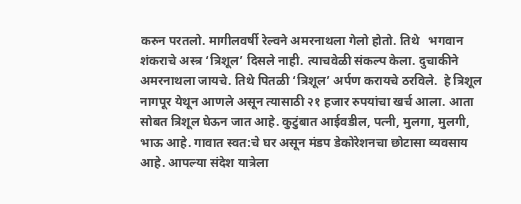करुन परतलो. मागीलवर्षी रेल्वने अमरनाथला गेलो होतो. तिथे   भगवान शंकराचे अस्त्र ‘त्रिशूल’ दिसले नाही. त्याचवेळी संकल्प केला. दुचाकीने अमरनाथला जायचे. तिथे पितळी ‘त्रिशूल’ अर्पण करायचे ठरविले.  हे त्रिशूल नागपूर येथून आणले असून त्यासाठी २१ हजार रुपयांचा खर्च आला. आता सोबत त्रिशूल घेऊन जात आहे. कुटुंबात आईवडील, पत्नी, मुलगा, मुलगी, भाऊ आहे. गावात स्वत:चे घर असून मंडप डेकोरेशनचा छोटासा व्यवसाय आहे. आपल्या संदेश यात्रेला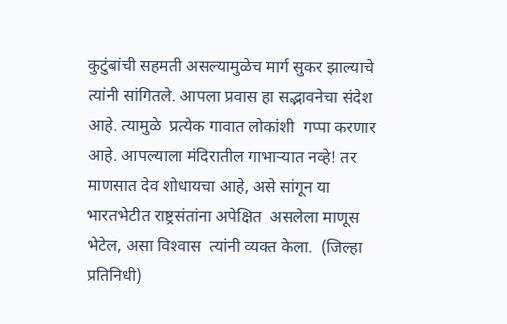कुटुंबांची सहमती असल्यामुळेच मार्ग सुकर झाल्याचे त्यांनी सांगितले. आपला प्रवास हा सद्भावनेचा संदेश आहे. त्यामुळे  प्रत्येक गावात लोकांशी  गप्पा करणार आहे. आपल्याला मंदिरातील गाभार्‍यात नव्हे! तर माणसात देव शोधायचा आहे, असे सांगून या भारतभेटीत राष्ट्रसंतांना अपेक्षित  असलेला माणूस भेटेल, असा विश्‍वास  त्यांनी व्यक्त केला.  (जिल्हा प्रतिनिधी)